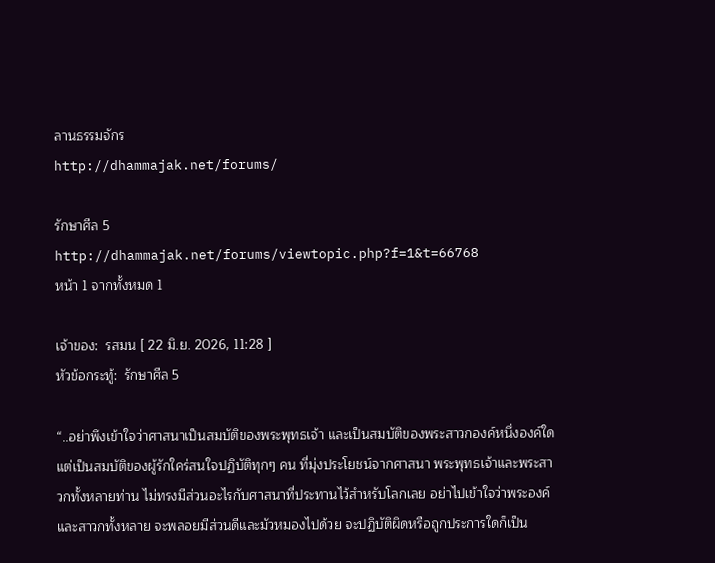ลานธรรมจักร
http://dhammajak.net/forums/

รักษาศีล 5
http://dhammajak.net/forums/viewtopic.php?f=1&t=66768
หน้า 1 จากทั้งหมด 1

เจ้าของ:  รสมน [ 22 มิ.ย. 2026, 11:28 ]
หัวข้อกระทู้:  รักษาศีล 5

“..อย่าพึงเข้าใจว่าศาสนาเป็นสมบัติของพระพุทธเจ้า และเป็นสมบัติของพระสาวกองค์หนึ่งองค์ใด แต่เป็นสมบัติของผู้รักใคร่สนใจปฏิบัติทุกๆ คน ที่มุ่งประโยชน์จากศาสนา พระพุทธเจ้าและพระสาวกทั้งหลายท่าน ไม่ทรงมีส่วนอะไรกับศาสนาที่ประทานไว้สำหรับโลกเลย อย่าไปเข้าใจว่าพระองค์และสาวกทั้งหลาย จะพลอยมีส่วนดีและมัวหมองไปด้วย จะปฏิบัติผิดหรือถูกประการใดก็เป็น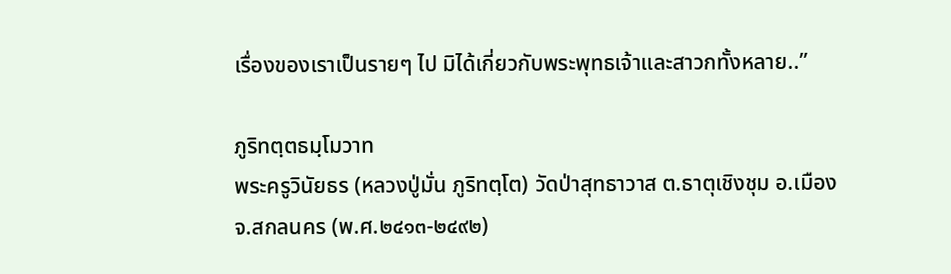เรื่องของเราเป็นรายๆ ไป มิได้เกี่ยวกับพระพุทธเจ้าและสาวกทั้งหลาย..”

ภูริทตฺตธมฺโมวาท
พระครูวินัยธร (หลวงปู่มั่น ภูริทตฺโต) วัดป่าสุทธาวาส ต.ธาตุเชิงชุม อ.เมือง จ.สกลนคร (พ.ศ.๒๔๑๓-๒๔๙๒)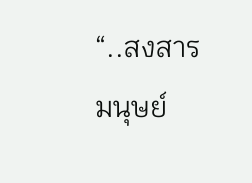“..สงสารมนุษย์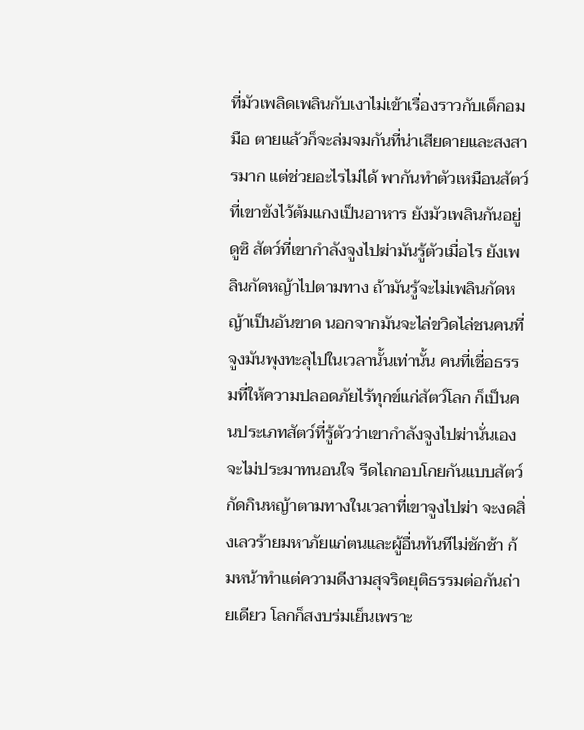ที่มัวเพลิดเพลินกับเงาไม่เข้าเรื่องราวกับเด็กอมมือ ตายแล้วก็จะล่มจมกันที่น่าเสียดายและสงสารมาก แต่ช่วยอะไรไม่ได้ พากันทำตัวเหมือนสัตว์ที่เขาขังไว้ต้มแกงเป็นอาหาร ยังมัวเพลินกันอยู่ ดูซิ สัตว์ที่เขากำลังจูงไปฆ่ามันรู้ตัวเมื่อไร ยังเพลินกัดหญ้าไปตามทาง ถ้ามันรู้จะไม่เพลินกัดหญ้าเป็นอันขาด นอกจากมันจะไล่ขวิดไล่ชนคนที่จูงมันพุงทะลุไปในเวลานั้นเท่านั้น คนที่เชื่อธรรมที่ให้ความปลอดภัยไร้ทุกข์แก่สัตว์โลก ก็เป็นคนประเภทสัตว์ที่รู้ตัวว่าเขากำลังจูงไปฆ่านั่นเอง จะไม่ประมาทนอนใจ รีดไถกอบโกยกันแบบสัตว์กัดกินหญ้าตามทางในเวลาที่เขาจูงไปฆ่า จะงดสิ่งเลวร้ายมหาภัยแก่ตนและผู้อื่นทันทีไม่ชักช้า ก้มหน้าทำแต่ความดีงามสุจริตยุติธรรมต่อกันถ่ายเดียว โลกก็สงบร่มเย็นเพราะ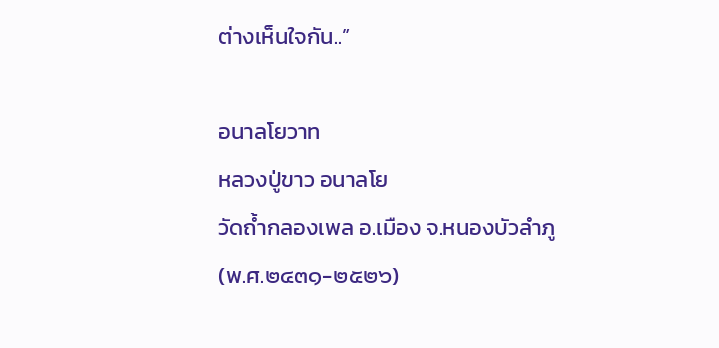ต่างเห็นใจกัน..”

อนาลโยวาท
หลวงปู่ขาว อนาลโย
วัดถ้ำกลองเพล อ.เมือง จ.หนองบัวลำภู
(พ.ศ.๒๔๓๑-๒๕๒๖)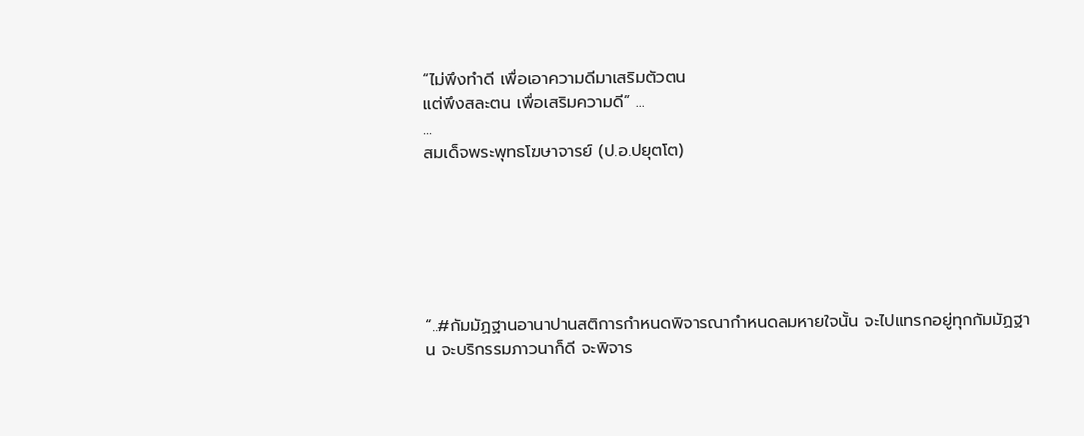“ไม่พึงทำดี เพื่อเอาความดีมาเสริมตัวตน
แต่พึงสละตน เพื่อเสริมความดี” ...
...
สมเด็จพระพุทธโฆษาจารย์ (ป.อ.ปยุตโต)






“..#กัมมัฏฐานอานาปานสติการกำหนดพิจารณากำหนดลมหายใจนั้น จะไปแทรกอยู่ทุกกัมมัฏฐาน จะบริกรรมภาวนาก็ดี จะพิจาร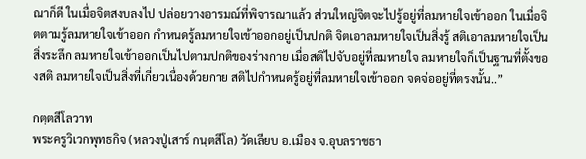ณาก็ดี ในเมื่อจิตสงบลงไป ปล่อยวางอารมณ์ที่พิจารณาแล้ว ส่วนใหญ่จิตจะไปรู้อยู่ที่ลมหายใจเข้าออก ในเมื่อจิตตามรู้ลมหายใจเข้าออก กำหนดรู้ลมหายใจเข้าออกอยู่เป็นปกติ จิตเอาลมหายใจเป็นสิ่งรู้ สติเอาลมหายใจเป็นสิ่งระลึก ลมหายใจเข้าออกเป็นไปตามปกติของร่างกาย เมื่อสติไปจับอยู่ที่ลมหายใจ ลมหายใจก็เป็นฐานที่ตั้งของสติ ลมหายใจเป็นสิ่งที่เกี่ยวเนื่องด้วยกาย สติไปกำหนดรู้อยู่ที่ลมหายใจเข้าออก จดจ่ออยู่ที่ตรงนั้น..”

กตฺตสีโลวาท
พระครูวิเวกพุทธกิจ (หลวงปู่เสาร์ กนฺตสีโล) วัดเลียบ อ.เมือง จ.อุบลราชธา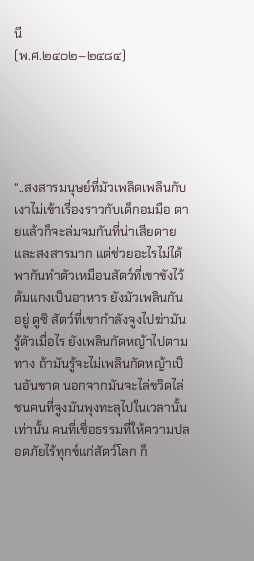นี
(พ.ศ.๒๔๐๒–๒๔๘๔)





“..สงสารมนุษย์ที่มัวเพลิดเพลินกับเงาไม่เข้าเรื่องราวกับเด็กอมมือ ตายแล้วก็จะล่มจมกันที่น่าเสียดายและสงสารมาก แต่ช่วยอะไรไม่ได้ พากันทำตัวเหมือนสัตว์ที่เขาขังไว้ต้มแกงเป็นอาหาร ยังมัวเพลินกันอยู่ ดูซิ สัตว์ที่เขากำลังจูงไปฆ่ามันรู้ตัวเมื่อไร ยังเพลินกัดหญ้าไปตามทาง ถ้ามันรู้จะไม่เพลินกัดหญ้าเป็นอันขาด นอกจากมันจะไล่ขวิดไล่ชนคนที่จูงมันพุงทะลุไปในเวลานั้นเท่านั้น คนที่เชื่อธรรมที่ให้ความปลอดภัยไร้ทุกข์แก่สัตว์โลก ก็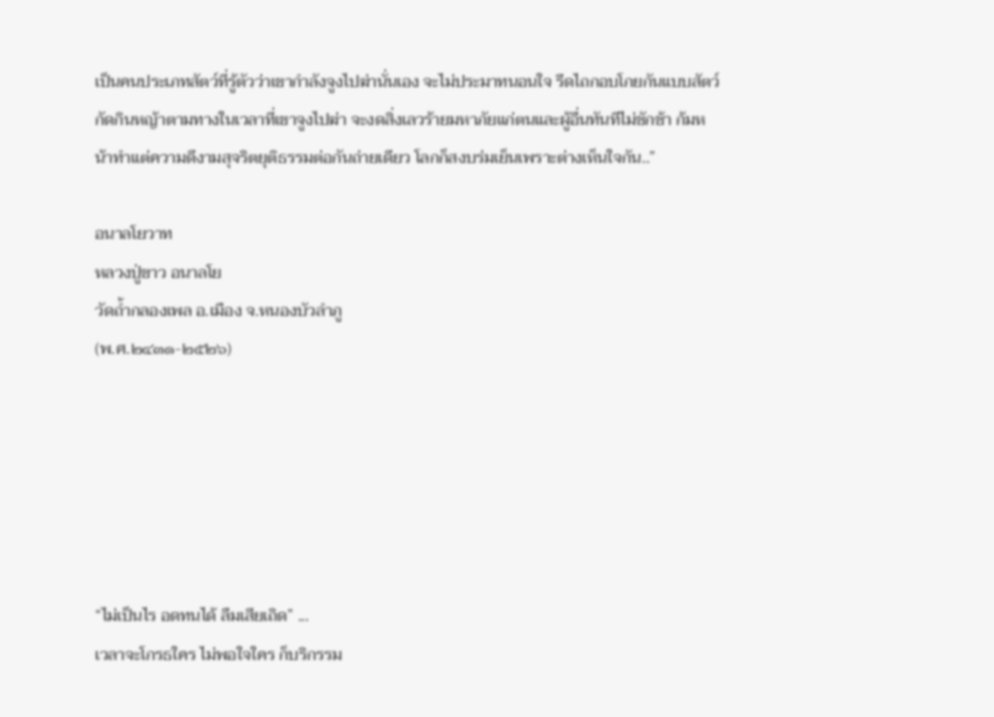เป็นคนประเภทสัตว์ที่รู้ตัวว่าเขากำลังจูงไปฆ่านั่นเอง จะไม่ประมาทนอนใจ รีดไถกอบโกยกันแบบสัตว์กัดกินหญ้าตามทางในเวลาที่เขาจูงไปฆ่า จะงดสิ่งเลวร้ายมหาภัยแก่ตนและผู้อื่นทันทีไม่ชักช้า ก้มหน้าทำแต่ความดีงามสุจริตยุติธรรมต่อกันถ่ายเดียว โลกก็สงบร่มเย็นเพราะต่างเห็นใจกัน..”

อนาลโยวาท
หลวงปู่ขาว อนาลโย
วัดถ้ำกลองเพล อ.เมือง จ.หนองบัวลำภู
(พ.ศ.๒๔๓๑-๒๕๒๖)






“ไม่เป็นไร อดทนได้ ลืมเสียเถิด” ...
เวลาจะโกรธใคร ไม่พอใจใคร ก็บริกรรม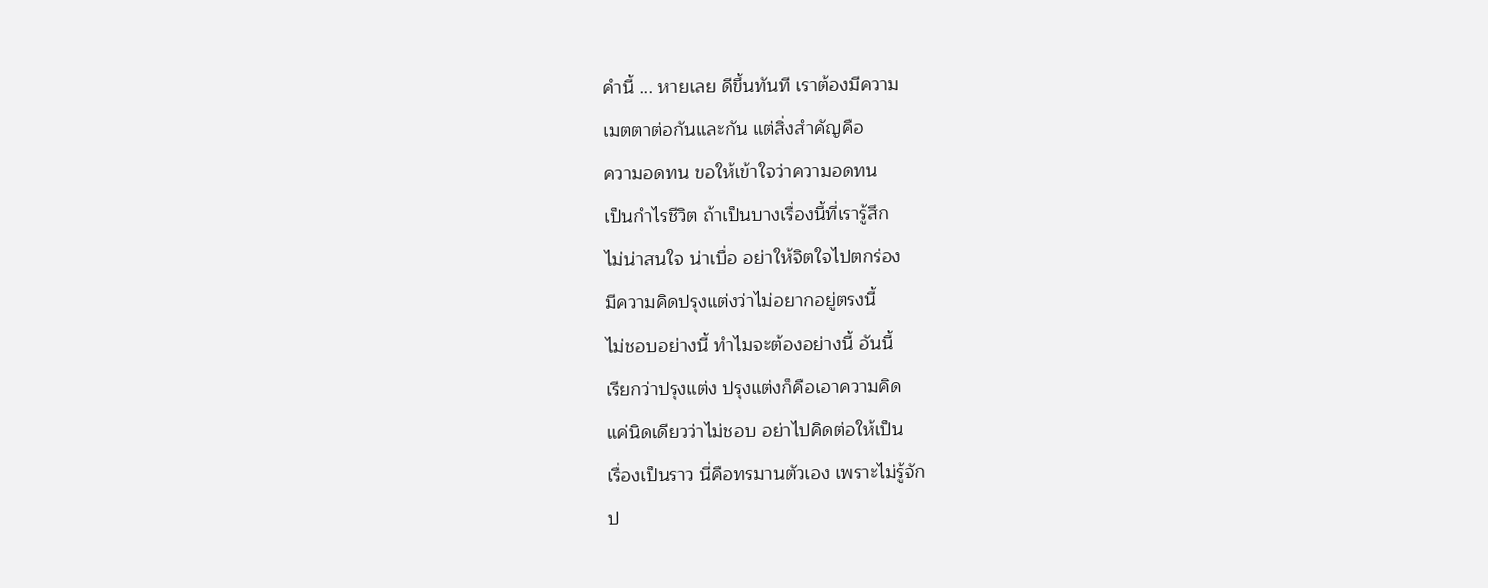คำนี้ ... หายเลย ดีขึ้นทันที เราต้องมีความ
เมตตาต่อกันและกัน แต่สิ่งสำคัญคือ
ความอดทน ขอให้เข้าใจว่าความอดทน
เป็นกำไรชีวิต ถ้าเป็นบางเรื่องนี้ที่เรารู้สึก
ไม่น่าสนใจ น่าเบื่อ อย่าให้จิตใจไปตกร่อง
มีความคิดปรุงแต่งว่าไม่อยากอยู่ตรงนี้
ไม่ชอบอย่างนี้ ทำไมจะต้องอย่างนี้ อันนี้
เรียกว่าปรุงแต่ง ปรุงแต่งก็คือเอาความคิด
แค่นิดเดียวว่าไม่ชอบ อย่าไปคิดต่อให้เป็น
เรื่องเป็นราว นี่คือทรมานตัวเอง เพราะไม่รู้จัก
ป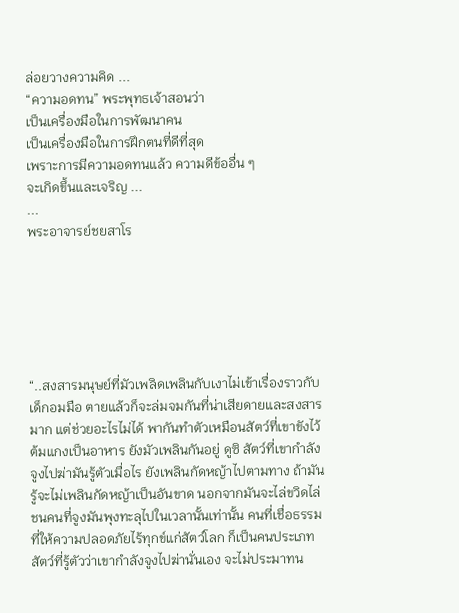ล่อยวางความคิด ...
“ความอดทน” พระพุทธเจ้าสอนว่า
เป็นเครื่องมือในการพัฒนาคน
เป็นเครื่องมือในการฝึกตนที่ดีที่สุด
เพราะการมีความอดทนแล้ว ความดีข้ออื่น ๆ
จะเกิดขึ้นและเจริญ ...
...
พระอาจารย์ชยสาโร






“..สงสารมนุษย์ที่มัวเพลิดเพลินกับเงาไม่เข้าเรื่องราวกับเด็กอมมือ ตายแล้วก็จะล่มจมกันที่น่าเสียดายและสงสารมาก แต่ช่วยอะไรไม่ได้ พากันทำตัวเหมือนสัตว์ที่เขาขังไว้ต้มแกงเป็นอาหาร ยังมัวเพลินกันอยู่ ดูซิ สัตว์ที่เขากำลังจูงไปฆ่ามันรู้ตัวเมื่อไร ยังเพลินกัดหญ้าไปตามทาง ถ้ามันรู้จะไม่เพลินกัดหญ้าเป็นอันขาด นอกจากมันจะไล่ขวิดไล่ชนคนที่จูงมันพุงทะลุไปในเวลานั้นเท่านั้น คนที่เชื่อธรรมที่ให้ความปลอดภัยไร้ทุกข์แก่สัตว์โลก ก็เป็นคนประเภทสัตว์ที่รู้ตัวว่าเขากำลังจูงไปฆ่านั่นเอง จะไม่ประมาทน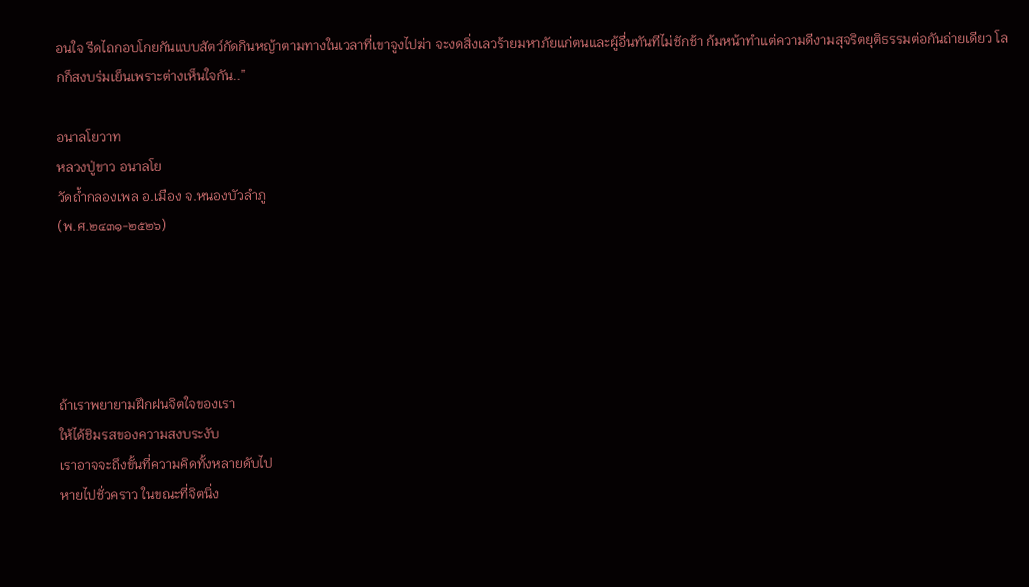อนใจ รีดไถกอบโกยกันแบบสัตว์กัดกินหญ้าตามทางในเวลาที่เขาจูงไปฆ่า จะงดสิ่งเลวร้ายมหาภัยแก่ตนและผู้อื่นทันทีไม่ชักช้า ก้มหน้าทำแต่ความดีงามสุจริตยุติธรรมต่อกันถ่ายเดียว โลกก็สงบร่มเย็นเพราะต่างเห็นใจกัน..”

อนาลโยวาท
หลวงปู่ขาว อนาลโย
วัดถ้ำกลองเพล อ.เมือง จ.หนองบัวลำภู
(พ.ศ.๒๔๓๑-๒๕๒๖)





ถ้าเราพยายามฝึกฝนจิตใจของเรา
ให้ได้ชิมรสของความสงบระงับ
เราอาจจะถึงขั้นที่ความคิดทั้งหลายดับไป
หายไปชั่วคราว ในขณะที่จิตนิ่ง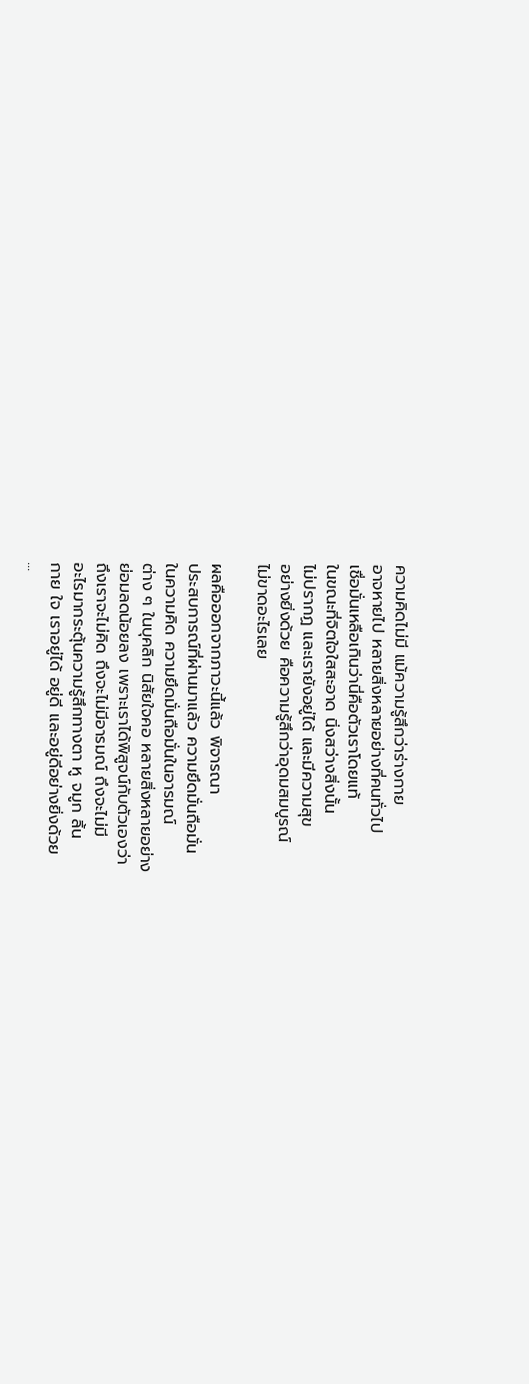ความคิดไม่มี แม้ความรู้สึกว่าร่างกาย
อาจหายไป หลายสิ่งหลายอย่างที่คนทั่วไป
เชื่อมั่นเหลือเกินว่านี่คือตัวเราโดยแท้
ในขณะที่จิตใจใสสะอาด นิ่งสว่างสิ่งนั้น
ไม่ปรากฏ และเรายังอยู่ได้ และมีความสุข
อย่างยิ่งด้วย คือความรู้สึกว่าอุดมสมบูรณ์
ไม่ขาดอะไรเลย

ผลคือออกจากภาวะนี้แล้ว พิจารณา
ประสบการณ์ที่ผ่านมาแล้ว ความยึดมั่นถือมั่น
ในความคิด ความยึดมั่นถือมั่นในอารมณ์
ต่าง ๆ ในบุคลิก นิสัยใจคอ หลายสิ่งหลายอย่าง
ย่อมลดน้อยลง เพราะเราได้พิสูจน์กับตัวเองว่า
ถึงเราจะไม่คิด ถึงจะไม่มีอารมณ์ ถึงจะไม่มี
อะไรมากระตุ้นความรู้สึกทางตา หู จมูก ลิ้น
กาย ใจ เราอยู่ได้ อยู่ดี และอยู่ดีอย่างยิ่งด้วย
...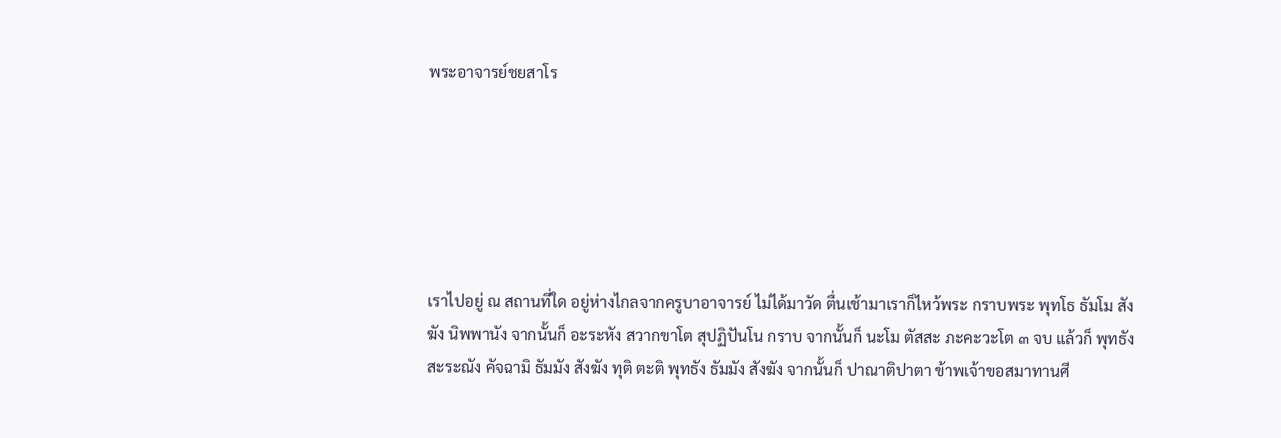พระอาจารย์ชยสาโร






เราไปอยู่ ณ สถานที่ใด อยู่ห่างไกลจากครูบาอาจารย์ ไม่ได้มาวัด ตื่นเช้ามาเราก็ไหว้พระ กราบพระ พุทโธ ธัมโม สังฆัง นิพพานัง จากนั้นก็ อะระหัง สวากขาโต สุปฏิปันโน กราบ จากนั้นก็ นะโม ตัสสะ ภะคะวะโต ๓ จบ แล้วก็ พุทธัง สะระณัง คัจฉามิ ธัมมัง สังฆัง ทุติ ตะติ พุทธัง ธัมมัง สังฆัง จากนั้นก็ ปาณาติปาตา ข้าพเจ้าขอสมาทานศี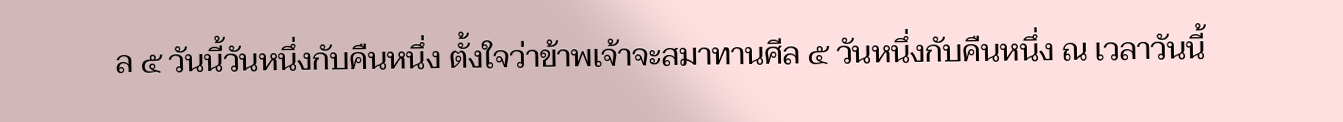ล ๕ วันนี้วันหนึ่งกับคืนหนึ่ง ตั้งใจว่าข้าพเจ้าจะสมาทานศีล ๕ วันหนึ่งกับคืนหนึ่ง ณ เวลาวันนี้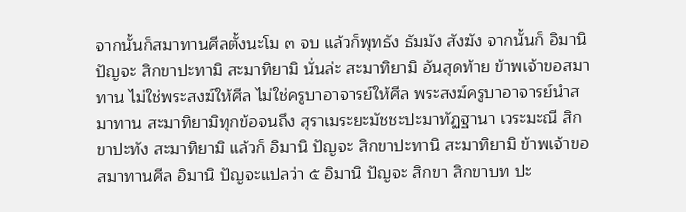จากนั้นก็สมาทานศีลตั้งนะโม ๓ จบ แล้วก็พุทธัง ธัมมัง สังฆัง จากนั้นก็ อิมานิ ปัญจะ สิกขาปะทามิ สะมาทิยามิ นั่นล่ะ สะมาทิยามิ อันสุดท้าย ข้าพเจ้าขอสมาทาน ไม่ใช่พระสงฆ์ให้ศีล ไม่ใช่ครูบาอาจารย์ให้ศีล พระสงฆ์ครูบาอาจารย์นำสมาทาน สะมาทิยามิทุกข้อจนถึง สุราเมระยะมัชชะปะมาทัฏฐานา เวระมะณี สิกขาปะทัง สะมาทิยามิ แล้วก็ อิมานิ ปัญจะ สิกขาปะทานิ สะมาทิยามิ ข้าพเจ้าขอสมาทานศีล อิมานิ ปัญจะแปลว่า ๕ อิมานิ ปัญจะ สิกขา สิกขาบท ปะ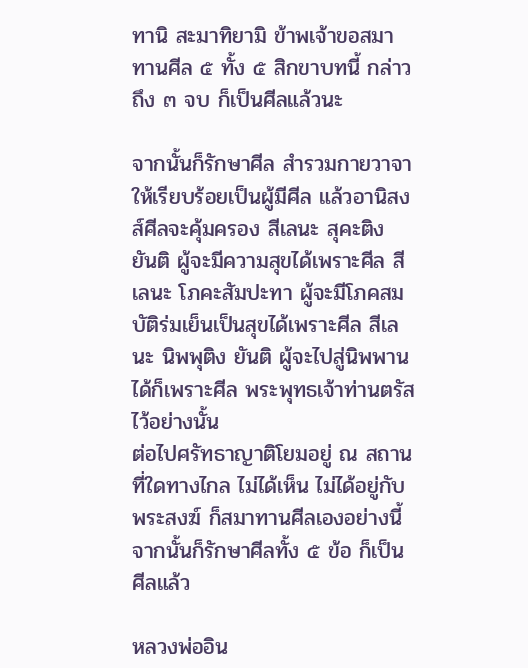ทานิ สะมาทิยามิ ข้าพเจ้าขอสมาทานศีล ๕ ทั้ง ๕ สิกขาบทนี้ กล่าวถึง ๓ จบ ก็เป็นศีลแล้วนะ

จากนั้นก็รักษาศีล สำรวมกายวาจาให้เรียบร้อยเป็นผู้มีศีล แล้วอานิสงส์ศีลจะคุ้มครอง สีเลนะ สุคะติง ยันติ ผู้จะมีความสุขได้เพราะศีล สีเลนะ โภคะสัมปะทา ผู้จะมีโภคสมบัติร่มเย็นเป็นสุขได้เพราะศีล สีเลนะ นิพพุติง ยันติ ผู้จะไปสู่นิพพานได้ก็เพราะศีล พระพุทธเจ้าท่านตรัสไว้อย่างนั้น
ต่อไปศรัทธาญาติโยมอยู่ ณ สถานที่ใดทางไกล ไม่ได้เห็น ไม่ได้อยู่กับพระสงฆ์ ก็สมาทานศีลเองอย่างนี้ จากนั้นก็รักษาศีลทั้ง ๕ ข้อ ก็เป็นศีลแล้ว

หลวงพ่ออิน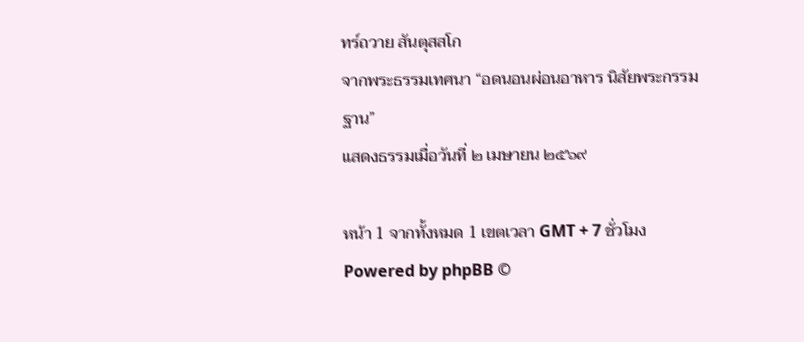ทร์ถวาย สันตุสสโก
จากพระธรรมเทศนา “อดนอนผ่อนอาหาร นิสัยพระกรรมฐาน”
แสดงธรรมเมื่อวันที่ ๒ เมษายน ๒๕๖๙

หน้า 1 จากทั้งหมด 1 เขตเวลา GMT + 7 ชั่วโมง
Powered by phpBB ©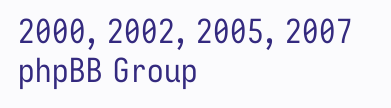2000, 2002, 2005, 2007 phpBB Group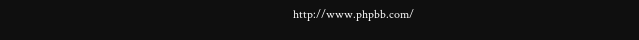http://www.phpbb.com/